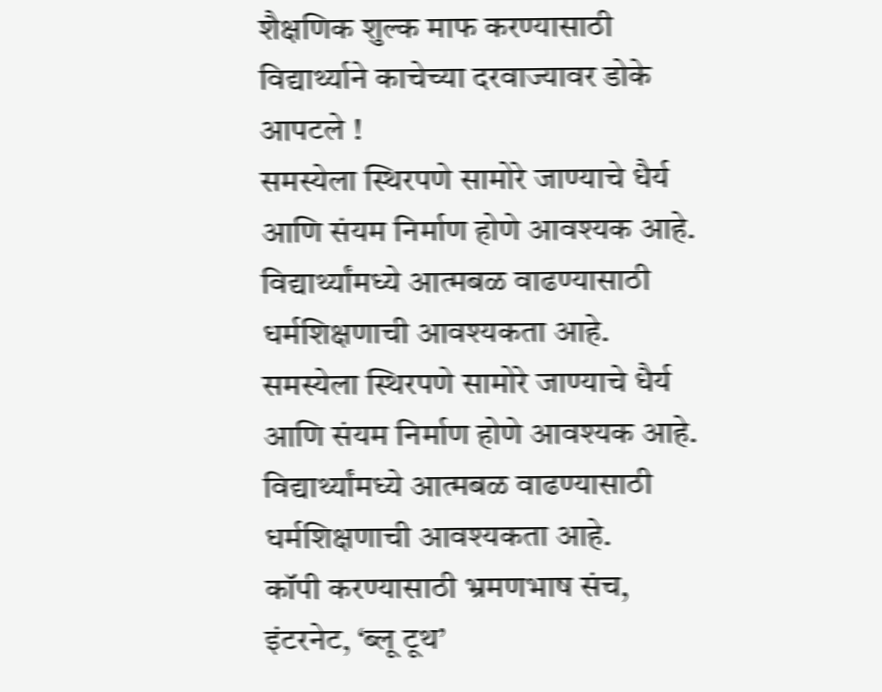शैक्षणिक शुल्क माफ करण्यासाठी विद्यार्थ्याने काचेच्या दरवाज्यावर डोके आपटले !
समस्येला स्थिरपणे सामोरे जाण्याचे धैर्य आणि संयम निर्माण होणे आवश्यक आहे. विद्यार्थ्यांमध्ये आत्मबळ वाढण्यासाठी धर्मशिक्षणाची आवश्यकता आहे.
समस्येला स्थिरपणे सामोरे जाण्याचे धैर्य आणि संयम निर्माण होणे आवश्यक आहे. विद्यार्थ्यांमध्ये आत्मबळ वाढण्यासाठी धर्मशिक्षणाची आवश्यकता आहे.
कॉपी करण्यासाठी भ्रमणभाष संच, इंटरनेट, ‘ब्लू टूथ’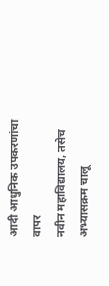आदी आधुनिक उपकरणांचा वापर
नवीन महाविद्यालय, तसेच अभ्यासक्रम चालू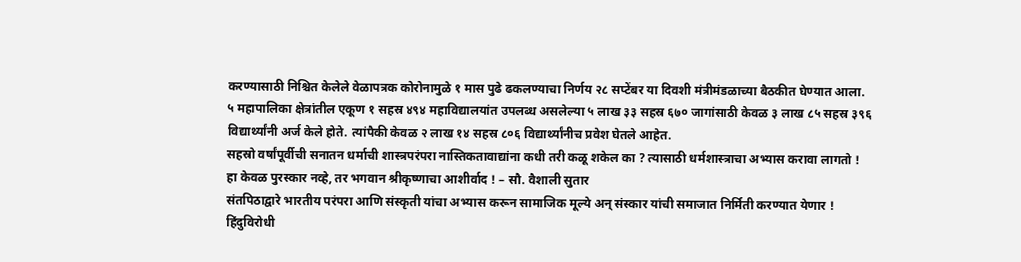करण्यासाठी निश्चित केलेले वेळापत्रक कोरोनामुळे १ मास पुढे ढकलण्याचा निर्णय २८ सप्टेंबर या दिवशी मंत्रीमंडळाच्या बैठकीत घेण्यात आला.
५ महापालिका क्षेत्रांतील एकूण १ सहस्र ४९४ महाविद्यालयांत उपलब्ध असलेल्या ५ लाख ३३ सहस्र ६७० जागांसाठी केवळ ३ लाख ८५ सहस्र ३९६ विद्यार्थ्यांनी अर्ज केले होते. त्यांपैकी केवळ २ लाख १४ सहस्र ८०६ विद्यार्थ्यांनीच प्रवेश घेतले आहेत.
सहस्रो वर्षांपूर्वीची सनातन धर्माची शास्त्रपरंपरा नास्तिकतावाद्यांना कधी तरी कळू शकेल का ? त्यासाठी धर्मशास्त्राचा अभ्यास करावा लागतो !
हा केवळ पुरस्कार नव्हे, तर भगवान श्रीकृष्णाचा आशीर्वाद ! – सौ. वैशाली सुतार
संतपिठाद्वारे भारतीय परंपरा आणि संस्कृती यांचा अभ्यास करून सामाजिक मूल्ये अन् संस्कार यांची समाजात निर्मिती करण्यात येणार !
हिंदुविरोधी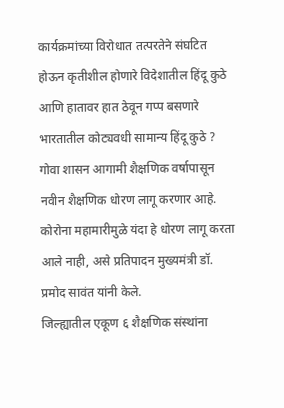कार्यक्रमांच्या विरोधात तत्परतेने संघटित होऊन कृतीशील होणारे विदेशातील हिंदू कुठे आणि हातावर हात ठेवून गप्प बसणारे भारतातील कोट्यवधी सामान्य हिंदू कुठे ?
गोवा शासन आगामी शैक्षणिक वर्षापासून नवीन शैक्षणिक धोरण लागू करणार आहे. कोरोना महामारीमुळे यंदा हे धोरण लागू करता आले नाही, असे प्रतिपादन मुख्यमंत्री डॉ. प्रमोद सावंत यांनी केले.
जिल्ह्यातील एकूण ६ शैक्षणिक संस्थांना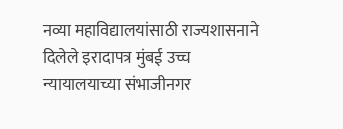नव्या महाविद्यालयांसाठी राज्यशासनाने दिलेले इरादापत्र मुंबई उच्च न्यायालयाच्या संभाजीनगर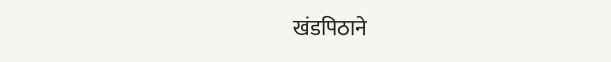खंडपिठाने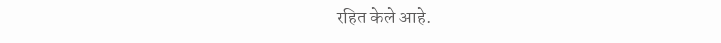रहित केले आहे.